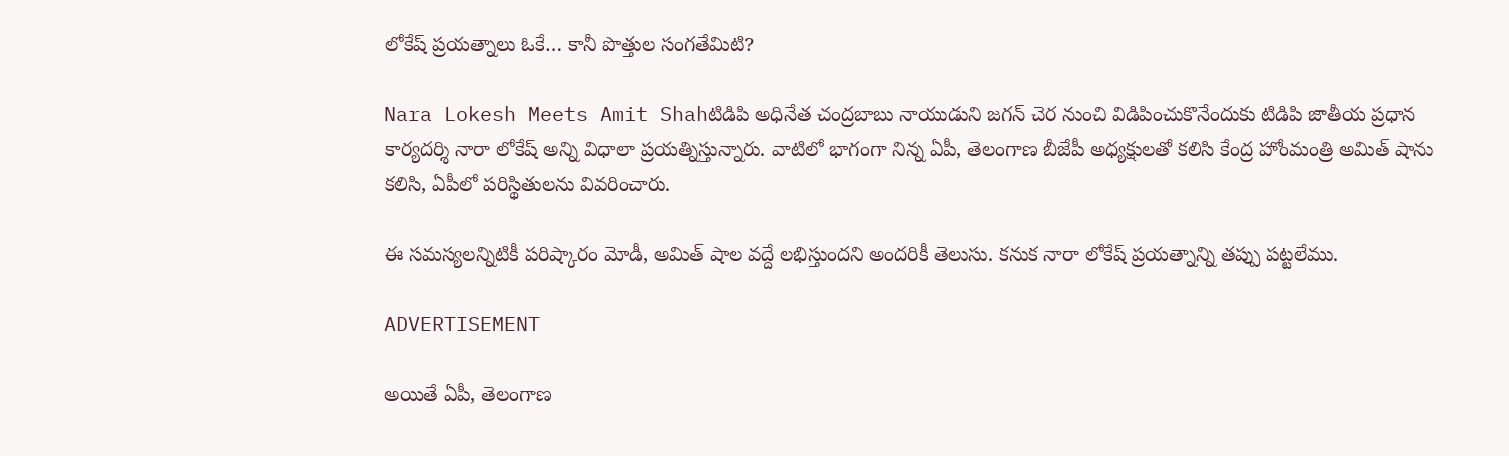లోకేష్‌ ప్రయత్నాలు ఓకే… కానీ పొత్తుల సంగతేమిటి?

Nara Lokesh Meets Amit Shahటిడిపి అధినేత చంద్రబాబు నాయుడుని జగన్‌ చెర నుంచి విడిపించుకొనేందుకు టిడిపి జాతీయ ప్రధాన కార్యదర్శి నారా లోకేష్‌ అన్ని విధాలా ప్రయత్నిస్తున్నారు. వాటిలో భాగంగా నిన్న ఏపీ, తెలంగాణ బీజేపీ అధ్యక్షులతో కలిసి కేంద్ర హోంమంత్రి అమిత్ షాను కలిసి, ఏపీలో పరిస్థితులను వివరించారు.

ఈ సమస్యలన్నిటికీ పరిష్కారం మోడీ, అమిత్ షాల వద్దే లభిస్తుందని అందరికీ తెలుసు. కనుక నారా లోకేష్‌ ప్రయత్నాన్ని తప్పు పట్టలేము.

ADVERTISEMENT

అయితే ఏపీ, తెలంగాణ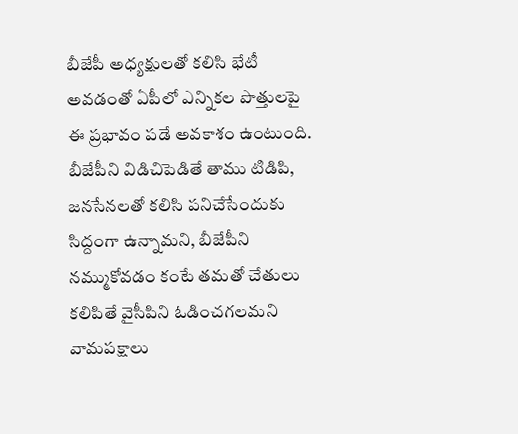బీజేపీ అధ్యక్షులతో కలిసి భేటీ అవడంతో ఏపీలో ఎన్నికల పొత్తులపై ఈ ప్రభావం పడే అవకాశం ఉంటుంది. బీజేపీని విడిచిపెడితే తాము టిడిపి, జనసేనలతో కలిసి పనిచేసేందుకు సిద్దంగా ఉన్నామని, బీజేపీని నమ్ముకోవడం కంటే తమతో చేతులు కలిపితే వైసీపిని ఓడించగలమని వామపక్షాలు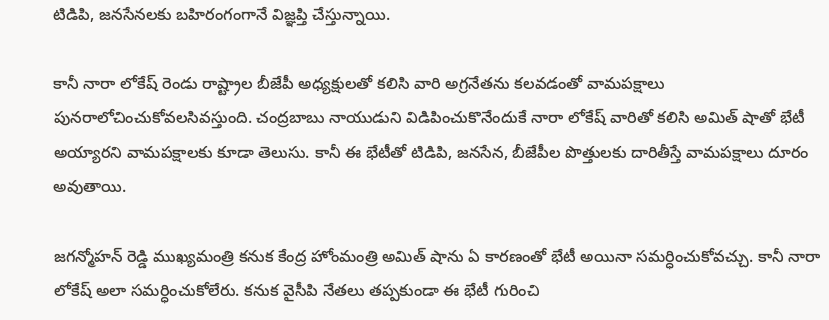టిడిపి, జనసేనలకు బహిరంగంగానే విజ్ఞప్తి చేస్తున్నాయి.

కానీ నారా లోకేష్‌ రెండు రాష్ట్రాల బీజేపీ అధ్యక్షులతో కలిసి వారి అగ్రనేతను కలవడంతో వామపక్షాలు పునరాలోచించుకోవలసివస్తుంది. చంద్రబాబు నాయుడుని విడిపించుకొనేందుకే నారా లోకేష్‌ వారితో కలిసి అమిత్ షాతో భేటీ అయ్యారని వామపక్షాలకు కూడా తెలుసు. కానీ ఈ భేటీతో టిడిపి, జనసేన, బీజేపీల పొత్తులకు దారితీస్తే వామపక్షాలు దూరం అవుతాయి.

జగన్మోహన్‌ రెడ్డి ముఖ్యమంత్రి కనుక కేంద్ర హోంమంత్రి అమిత్ షాను ఏ కారణంతో భేటీ అయినా సమర్ధించుకోవచ్చు. కానీ నారా లోకేష్‌ అలా సమర్ధించుకోలేరు. కనుక వైసీపి నేతలు తప్పకుండా ఈ భేటీ గురించి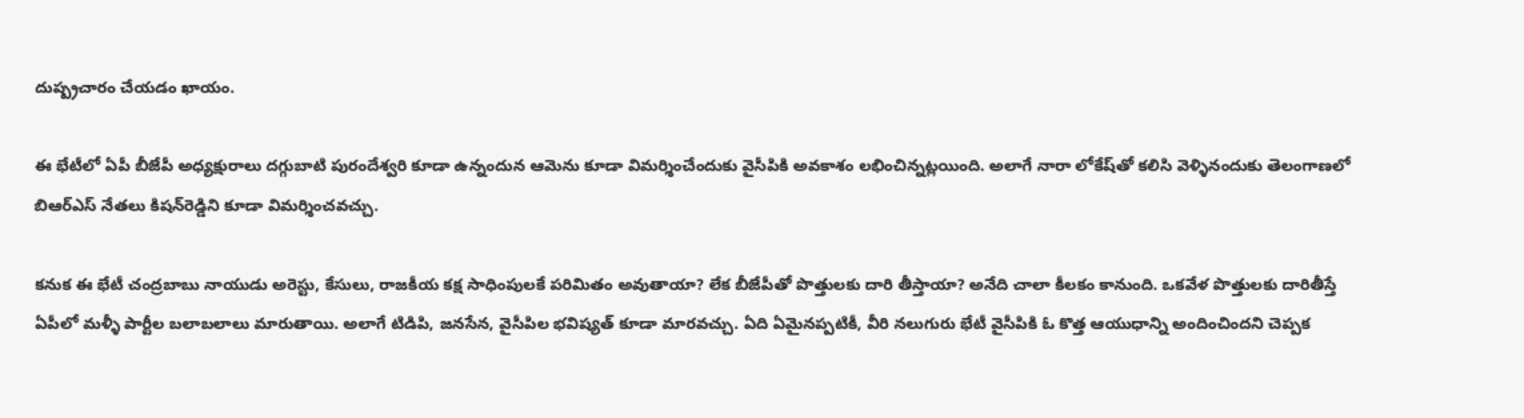దుష్ప్రచారం చేయడం ఖాయం.

ఈ భేటీలో ఏపీ బీజేపీ అధ్యక్షురాలు దగ్గుబాటి పురందేశ్వరి కూడా ఉన్నందున ఆమెను కూడా విమర్శించేందుకు వైసీపికి అవకాశం లభించిన్నట్లయింది. అలాగే నారా లోకేష్‌తో కలిసి వెళ్ళినందుకు తెలంగాణలో బిఆర్ఎస్ నేతలు కిషన్‌రెడ్డిని కూడా విమర్శించవచ్చు.

కనుక ఈ భేటీ చంద్రబాబు నాయుడు అరెస్టు, కేసులు, రాజకీయ కక్ష సాధింపులకే పరిమితం అవుతాయా? లేక బీజేపీతో పొత్తులకు దారి తీస్తాయా? అనేది చాలా కీలకం కానుంది. ఒకవేళ పొత్తులకు దారితీస్తే ఏపీలో మళ్ళీ పార్టీల బలాబలాలు మారుతాయి. అలాగే టిడిపి, జనసేన, వైసీపిల భవిష్యత్‌ కూడా మారవచ్చు. ఏది ఏమైనప్పటికీ, వీరి నలుగురు భేటీ వైసీపికి ఓ కొత్త ఆయుధాన్ని అందించిందని చెప్పక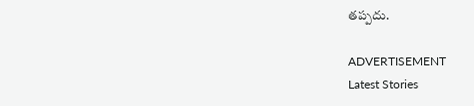తప్పదు.

ADVERTISEMENT
Latest Stories